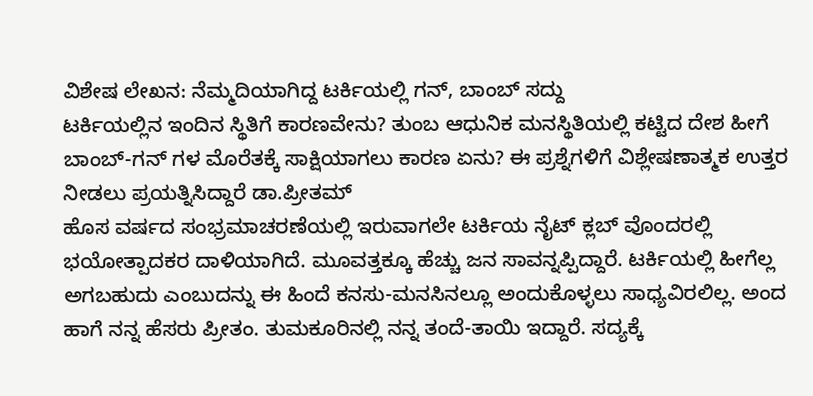ವಿಶೇಷ ಲೇಖನ: ನೆಮ್ಮದಿಯಾಗಿದ್ದ ಟರ್ಕಿಯಲ್ಲಿ ಗನ್, ಬಾಂಬ್ ಸದ್ದು
ಟರ್ಕಿಯಲ್ಲಿನ ಇಂದಿನ ಸ್ಥಿತಿಗೆ ಕಾರಣವೇನು? ತುಂಬ ಆಧುನಿಕ ಮನಸ್ಥಿತಿಯಲ್ಲಿ ಕಟ್ಟಿದ ದೇಶ ಹೀಗೆ ಬಾಂಬ್-ಗನ್ ಗಳ ಮೊರೆತಕ್ಕೆ ಸಾಕ್ಷಿಯಾಗಲು ಕಾರಣ ಏನು? ಈ ಪ್ರಶ್ನೆಗಳಿಗೆ ವಿಶ್ಲೇಷಣಾತ್ಮಕ ಉತ್ತರ ನೀಡಲು ಪ್ರಯತ್ನಿಸಿದ್ದಾರೆ ಡಾ.ಪ್ರೀತಮ್
ಹೊಸ ವರ್ಷದ ಸಂಭ್ರಮಾಚರಣೆಯಲ್ಲಿ ಇರುವಾಗಲೇ ಟರ್ಕಿಯ ನೈಟ್ ಕ್ಲಬ್ ವೊಂದರಲ್ಲಿ ಭಯೋತ್ಪಾದಕರ ದಾಳಿಯಾಗಿದೆ. ಮೂವತ್ತಕ್ಕೂ ಹೆಚ್ಚು ಜನ ಸಾವನ್ನಪ್ಪಿದ್ದಾರೆ. ಟರ್ಕಿಯಲ್ಲಿ ಹೀಗೆಲ್ಲ ಅಗಬಹುದು ಎಂಬುದನ್ನು ಈ ಹಿಂದೆ ಕನಸು-ಮನಸಿನಲ್ಲೂ ಅಂದುಕೊಳ್ಳಲು ಸಾಧ್ಯವಿರಲಿಲ್ಲ. ಅಂದ ಹಾಗೆ ನನ್ನ ಹೆಸರು ಪ್ರೀತಂ. ತುಮಕೂರಿನಲ್ಲಿ ನನ್ನ ತಂದೆ-ತಾಯಿ ಇದ್ದಾರೆ. ಸದ್ಯಕ್ಕೆ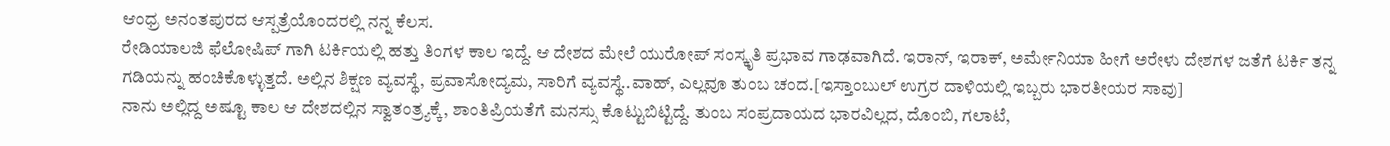ಆಂಧ್ರ ಅನಂತಪುರದ ಆಸ್ಪತ್ರೆಯೊಂದರಲ್ಲಿ ನನ್ನ ಕೆಲಸ.
ರೇಡಿಯಾಲಜಿ ಫೆಲೋಷಿಪ್ ಗಾಗಿ ಟರ್ಕಿಯಲ್ಲಿ ಹತ್ತು ತಿಂಗಳ ಕಾಲ ಇದ್ದೆ. ಆ ದೇಶದ ಮೇಲೆ ಯುರೋಪ್ ಸಂಸ್ಕೃತಿ ಪ್ರಭಾವ ಗಾಢವಾಗಿದೆ. ಇರಾನ್, ಇರಾಕ್, ಅರ್ಮೇನಿಯಾ ಹೀಗೆ ಅರೇಳು ದೇಶಗಳ ಜತೆಗೆ ಟರ್ಕಿ ತನ್ನ ಗಡಿಯನ್ನು ಹಂಚಿಕೊಳ್ಳುತ್ತದೆ. ಅಲ್ಲಿನ ಶಿಕ್ಷಣ ವ್ಯವಸ್ಥೆ, ಪ್ರವಾಸೋದ್ಯಮ, ಸಾರಿಗೆ ವ್ಯವಸ್ಥೆ..ವಾಹ್, ಎಲ್ಲವೂ ತುಂಬ ಚಂದ.[ಇಸ್ತಾಂಬುಲ್ ಉಗ್ರರ ದಾಳಿಯಲ್ಲಿ ಇಬ್ಬರು ಭಾರತೀಯರ ಸಾವು]
ನಾನು ಅಲ್ಲಿದ್ದ ಅಷ್ಟೂ ಕಾಲ ಆ ದೇಶದಲ್ಲಿನ ಸ್ವಾತಂತ್ರ್ಯಕ್ಕೆ, ಶಾಂತಿಪ್ರಿಯತೆಗೆ ಮನಸ್ಸು ಕೊಟ್ಟುಬಿಟ್ಟಿದ್ದೆ. ತುಂಬ ಸಂಪ್ರದಾಯದ ಭಾರವಿಲ್ಲದ, ದೊಂಬಿ, ಗಲಾಟೆ,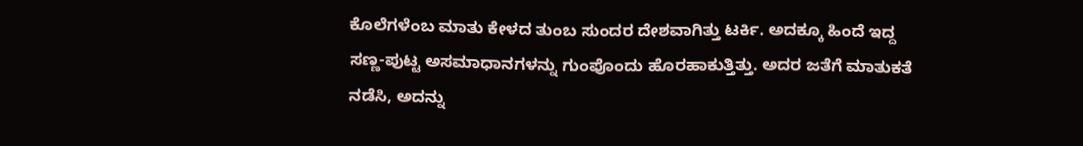ಕೊಲೆಗಳೆಂಬ ಮಾತು ಕೇಳದ ತುಂಬ ಸುಂದರ ದೇಶವಾಗಿತ್ತು ಟರ್ಕಿ. ಅದಕ್ಕೂ ಹಿಂದೆ ಇದ್ದ ಸಣ್ಣ-ಪುಟ್ಟ ಅಸಮಾಧಾನಗಳನ್ನು ಗುಂಪೊಂದು ಹೊರಹಾಕುತ್ತಿತ್ತು. ಅದರ ಜತೆಗೆ ಮಾತುಕತೆ ನಡೆಸಿ, ಅದನ್ನು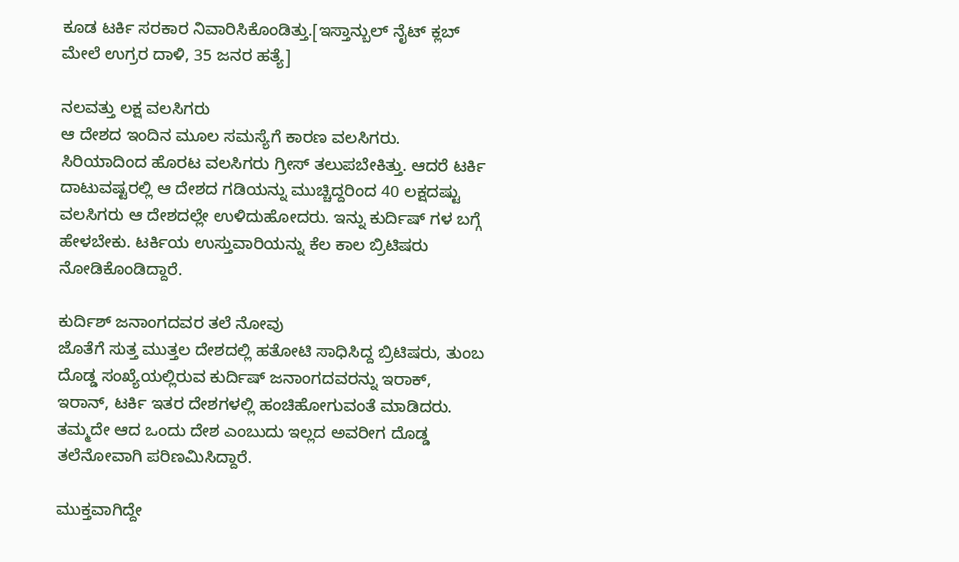ಕೂಡ ಟರ್ಕಿ ಸರಕಾರ ನಿವಾರಿಸಿಕೊಂಡಿತ್ತು.[ಇಸ್ತಾನ್ಬುಲ್ ನೈಟ್ ಕ್ಲಬ್ ಮೇಲೆ ಉಗ್ರರ ದಾಳಿ, 35 ಜನರ ಹತ್ಯೆ]

ನಲವತ್ತು ಲಕ್ಷ ವಲಸಿಗರು
ಆ ದೇಶದ ಇಂದಿನ ಮೂಲ ಸಮಸ್ಯೆಗೆ ಕಾರಣ ವಲಸಿಗರು. ಸಿರಿಯಾದಿಂದ ಹೊರಟ ವಲಸಿಗರು ಗ್ರೀಸ್ ತಲುಪಬೇಕಿತ್ತು. ಆದರೆ ಟರ್ಕಿ ದಾಟುವಷ್ಟರಲ್ಲಿ ಆ ದೇಶದ ಗಡಿಯನ್ನು ಮುಚ್ಚಿದ್ದರಿಂದ 40 ಲಕ್ಷದಷ್ಟು ವಲಸಿಗರು ಆ ದೇಶದಲ್ಲೇ ಉಳಿದುಹೋದರು. ಇನ್ನು ಕುರ್ದಿಷ್ ಗಳ ಬಗ್ಗೆ ಹೇಳಬೇಕು. ಟರ್ಕಿಯ ಉಸ್ತುವಾರಿಯನ್ನು ಕೆಲ ಕಾಲ ಬ್ರಿಟಿಷರು ನೋಡಿಕೊಂಡಿದ್ದಾರೆ.

ಕುರ್ದಿಶ್ ಜನಾಂಗದವರ ತಲೆ ನೋವು
ಜೊತೆಗೆ ಸುತ್ತ ಮುತ್ತಲ ದೇಶದಲ್ಲಿ ಹತೋಟಿ ಸಾಧಿಸಿದ್ದ ಬ್ರಿಟಿಷರು, ತುಂಬ ದೊಡ್ಡ ಸಂಖ್ಯೆಯಲ್ಲಿರುವ ಕುರ್ದಿಷ್ ಜನಾಂಗದವರನ್ನು ಇರಾಕ್, ಇರಾನ್, ಟರ್ಕಿ ಇತರ ದೇಶಗಳಲ್ಲಿ ಹಂಚಿಹೋಗುವಂತೆ ಮಾಡಿದರು. ತಮ್ಮದೇ ಆದ ಒಂದು ದೇಶ ಎಂಬುದು ಇಲ್ಲದ ಅವರೀಗ ದೊಡ್ಡ ತಲೆನೋವಾಗಿ ಪರಿಣಮಿಸಿದ್ದಾರೆ.

ಮುಕ್ತವಾಗಿದ್ದೇ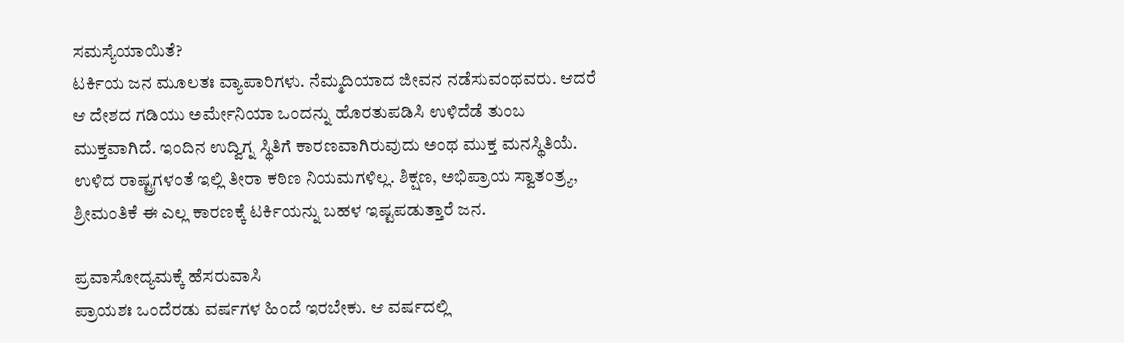ಸಮಸ್ಯೆಯಾಯಿತೆ?
ಟರ್ಕಿಯ ಜನ ಮೂಲತಃ ವ್ಯಾಪಾರಿಗಳು. ನೆಮ್ಮದಿಯಾದ ಜೀವನ ನಡೆಸುವಂಥವರು. ಆದರೆ ಆ ದೇಶದ ಗಡಿಯು ಅರ್ಮೇನಿಯಾ ಒಂದನ್ನು ಹೊರತುಪಡಿಸಿ ಉಳಿದೆಡೆ ತುಂಬ ಮುಕ್ತವಾಗಿದೆ. ಇಂದಿನ ಉದ್ವಿಗ್ನ ಸ್ಥಿತಿಗೆ ಕಾರಣವಾಗಿರುವುದು ಅಂಥ ಮುಕ್ತ ಮನಸ್ಥಿತಿಯೆ. ಉಳಿದ ರಾಷ್ಟ್ರಗಳಂತೆ ಇಲ್ಲಿ ತೀರಾ ಕಠಿಣ ನಿಯಮಗಳಿಲ್ಲ. ಶಿಕ್ಷಣ, ಅಭಿಪ್ರಾಯ ಸ್ವಾತಂತ್ರ್ಯ, ಶ್ರೀಮಂತಿಕೆ ಈ ಎಲ್ಲ ಕಾರಣಕ್ಕೆ ಟರ್ಕಿಯನ್ನು ಬಹಳ ಇಷ್ಟಪಡುತ್ತಾರೆ ಜನ.

ಪ್ರವಾಸೋದ್ಯಮಕ್ಕೆ ಹೆಸರುವಾಸಿ
ಪ್ರಾಯಶಃ ಒಂದೆರಡು ವರ್ಷಗಳ ಹಿಂದೆ ಇರಬೇಕು. ಆ ವರ್ಷದಲ್ಲಿ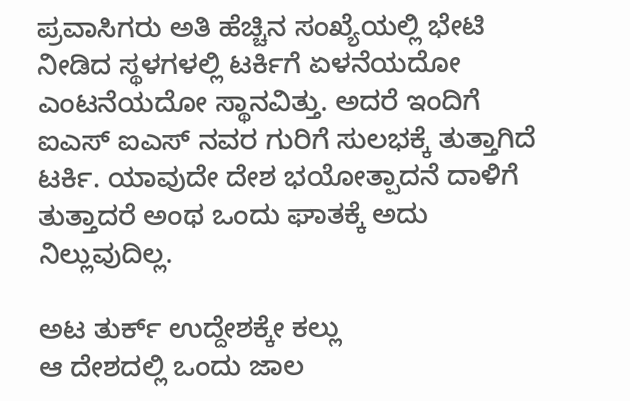ಪ್ರವಾಸಿಗರು ಅತಿ ಹೆಚ್ಚಿನ ಸಂಖ್ಯೆಯಲ್ಲಿ ಭೇಟಿ ನೀಡಿದ ಸ್ಥಳಗಳಲ್ಲಿ ಟರ್ಕಿಗೆ ಏಳನೆಯದೋ ಎಂಟನೆಯದೋ ಸ್ಥಾನವಿತ್ತು. ಅದರೆ ಇಂದಿಗೆ ಐಎಸ್ ಐಎಸ್ ನವರ ಗುರಿಗೆ ಸುಲಭಕ್ಕೆ ತುತ್ತಾಗಿದೆ ಟರ್ಕಿ. ಯಾವುದೇ ದೇಶ ಭಯೋತ್ಪಾದನೆ ದಾಳಿಗೆ ತುತ್ತಾದರೆ ಅಂಥ ಒಂದು ಘಾತಕ್ಕೆ ಅದು ನಿಲ್ಲುವುದಿಲ್ಲ.

ಅಟ ತುರ್ಕ್ ಉದ್ದೇಶಕ್ಕೇ ಕಲ್ಲು
ಆ ದೇಶದಲ್ಲಿ ಒಂದು ಜಾಲ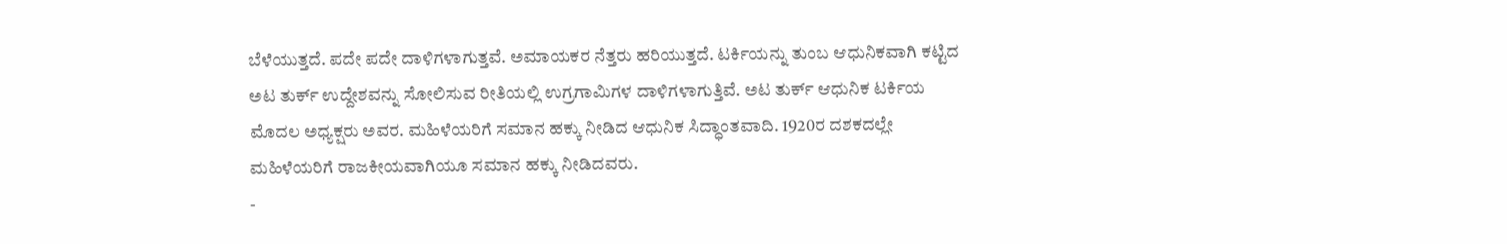ಬೆಳೆಯುತ್ತದೆ. ಪದೇ ಪದೇ ದಾಳಿಗಳಾಗುತ್ತವೆ. ಅಮಾಯಕರ ನೆತ್ತರು ಹರಿಯುತ್ತದೆ. ಟರ್ಕಿಯನ್ನು ತುಂಬ ಆಧುನಿಕವಾಗಿ ಕಟ್ಟಿದ ಅಟ ತುರ್ಕ್ ಉದ್ದೇಶವನ್ನು ಸೋಲಿಸುವ ರೀತಿಯಲ್ಲಿ ಉಗ್ರಗಾಮಿಗಳ ದಾಳಿಗಳಾಗುತ್ತಿವೆ. ಅಟ ತುರ್ಕ್ ಆಧುನಿಕ ಟರ್ಕಿಯ ಮೊದಲ ಅಧ್ಯಕ್ಷರು ಅವರ. ಮಹಿಳೆಯರಿಗೆ ಸಮಾನ ಹಕ್ಕು ನೀಡಿದ ಆಧುನಿಕ ಸಿದ್ಧಾಂತವಾದಿ. 1920ರ ದಶಕದಲ್ಲೇ ಮಹಿಳೆಯರಿಗೆ ರಾಜಕೀಯವಾಗಿಯೂ ಸಮಾನ ಹಕ್ಕು ನೀಡಿದವರು.
-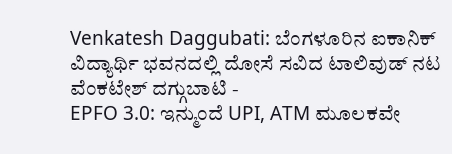Venkatesh Daggubati: ಬೆಂಗಳೂರಿನ ಐಕಾನಿಕ್ ವಿದ್ಯಾರ್ಥಿ ಭವನದಲ್ಲಿ ದೋಸೆ ಸವಿದ ಟಾಲಿವುಡ್ ನಟ ವೆಂಕಟೇಶ್ ದಗ್ಗುಬಾಟಿ -
EPFO 3.0: ಇನ್ಮುಂದೆ UPI, ATM ಮೂಲಕವೇ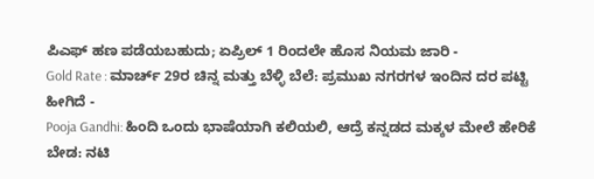ಪಿಎಫ್ ಹಣ ಪಡೆಯಬಹುದು; ಏಪ್ರಿಲ್ 1 ರಿಂದಲೇ ಹೊಸ ನಿಯಮ ಜಾರಿ -
Gold Rate : ಮಾರ್ಚ್ 29ರ ಚಿನ್ನ ಮತ್ತು ಬೆಳ್ಳಿ ಬೆಲೆ: ಪ್ರಮುಖ ನಗರಗಳ ಇಂದಿನ ದರ ಪಟ್ಟಿ ಹೀಗಿದೆ -
Pooja Gandhi: ಹಿಂದಿ ಒಂದು ಭಾಷೆಯಾಗಿ ಕಲಿಯಲಿ, ಆದ್ರೆ ಕನ್ನಡದ ಮಕ್ಕಳ ಮೇಲೆ ಹೇರಿಕೆ ಬೇಡ: ನಟಿ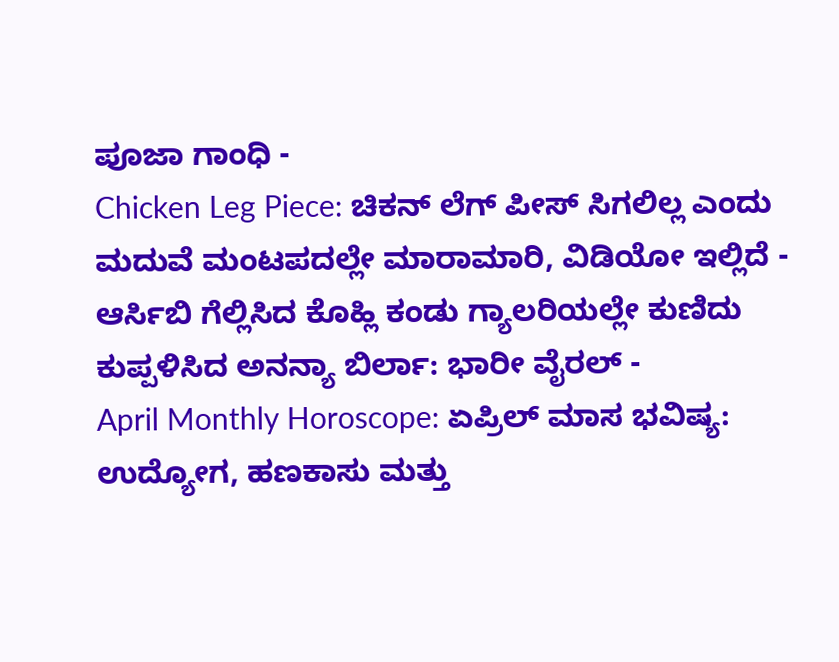ಪೂಜಾ ಗಾಂಧಿ -
Chicken Leg Piece: ಚಿಕನ್ ಲೆಗ್ ಪೀಸ್ ಸಿಗಲಿಲ್ಲ ಎಂದು ಮದುವೆ ಮಂಟಪದಲ್ಲೇ ಮಾರಾಮಾರಿ, ವಿಡಿಯೋ ಇಲ್ಲಿದೆ -
ಆರ್ಸಿಬಿ ಗೆಲ್ಲಿಸಿದ ಕೊಹ್ಲಿ ಕಂಡು ಗ್ಯಾಲರಿಯಲ್ಲೇ ಕುಣಿದು ಕುಪ್ಪಳಿಸಿದ ಅನನ್ಯಾ ಬಿರ್ಲಾ: ಭಾರೀ ವೈರಲ್ -
April Monthly Horoscope: ಏಪ್ರಿಲ್ ಮಾಸ ಭವಿಷ್ಯ: ಉದ್ಯೋಗ, ಹಣಕಾಸು ಮತ್ತು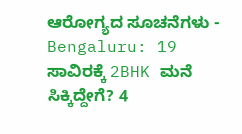ಆರೋಗ್ಯದ ಸೂಚನೆಗಳು -
Bengaluru: 19 ಸಾವಿರಕ್ಕೆ 2BHK ಮನೆ ಸಿಕ್ಕಿದ್ದೇಗೆ? 4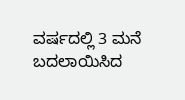ವರ್ಷದಲ್ಲಿ 3 ಮನೆ ಬದಲಾಯಿಸಿದ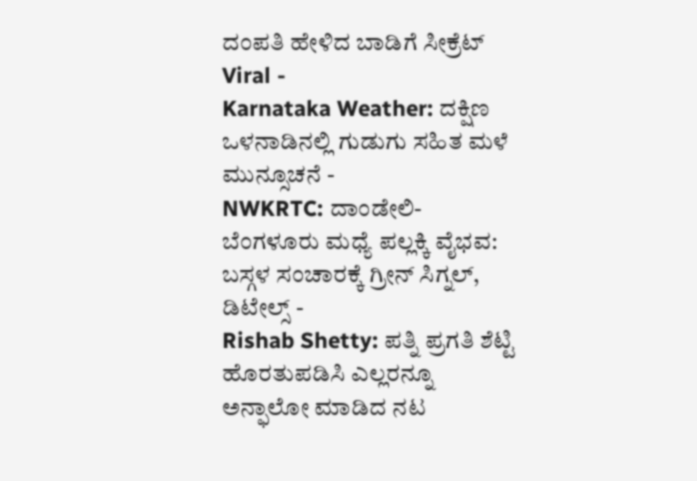ದಂಪತಿ ಹೇಳಿದ ಬಾಡಿಗೆ ಸೀಕ್ರೆಟ್ Viral -
Karnataka Weather: ದಕ್ಷಿಣ ಒಳನಾಡಿನಲ್ಲಿ ಗುಡುಗು ಸಹಿತ ಮಳೆ ಮುನ್ಸೂಚನೆ -
NWKRTC: ದಾಂಡೇಲಿ-ಬೆಂಗಳೂರು ಮಧ್ಯೆ ಪಲ್ಲಕ್ಕಿ ವೈಭವ: ಬಸ್ಗಳ ಸಂಚಾರಕ್ಕೆ ಗ್ರೀನ್ ಸಿಗ್ನಲ್, ಡಿಟೇಲ್ಸ್ -
Rishab Shetty: ಪತ್ನಿ ಪ್ರಗತಿ ಶೆಟ್ಟಿ ಹೊರತುಪಡಿಸಿ ಎಲ್ಲರನ್ನೂ ಅನ್ಫಾಲೋ ಮಾಡಿದ ನಟ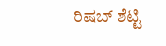ರಿಷಬ್ ಶೆಟ್ಟಿ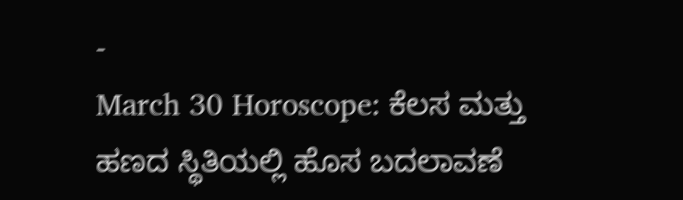-
March 30 Horoscope: ಕೆಲಸ ಮತ್ತು ಹಣದ ಸ್ಥಿತಿಯಲ್ಲಿ ಹೊಸ ಬದಲಾವಣೆ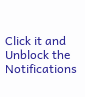Click it and Unblock the Notifications